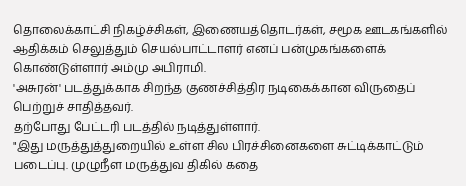தொலைக்காட்சி நிகழ்ச்சிகள், இணையத்தொடர்கள், சமூக ஊடகங்களில் ஆதிக்கம் செலுத்தும் செயல்பாட்டாளர் எனப் பன்முகங்களைக் கொண்டுள்ளார் அம்மு அபிராமி.
'அசுரன்' படத்துக்காக சிறந்த குணச்சித்திர நடிகைக்கான விருதைப் பெற்றுச் சாதித்தவர்.
தற்போது பேட்டரி படத்தில் நடித்துள்ளார்.
"இது மருத்துத்துறையில் உள்ள சில பிரச்சினைகளை சுட்டிக்காட்டும் படைப்பு. முழுநீள மருத்துவ திகில் கதை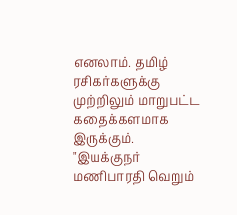எனலாம். தமிழ் ரசிகர்களுக்கு முற்றிலும் மாறுபட்ட கதைக்களமாக இருக்கும்.
"இயக்குநர் மணிபாரதி வெறும்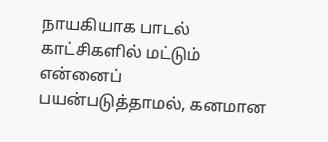நாயகியாக பாடல் காட்சிகளில் மட்டும் என்னைப் பயன்படுத்தாமல், கனமான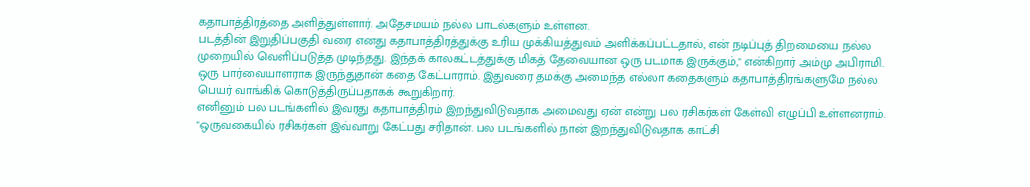கதாபாத்திரத்தை அளித்துள்ளார். அதேசமயம் நல்ல பாடல்களும் உள்ளன.
படத்தின் இறுதிப்பகுதி வரை எனது கதாபாத்திரத்துக்கு உரிய முக்கியத்துவம் அளிக்கப்பட்டதால், என் நடிப்புத் திறமையை நல்ல முறையில் வெளிப்படுத்த முடிந்தது. இந்தக் காலகட்டத்துக்கு மிகத் தேவையான ஒரு படமாக இருக்கும்," என்கிறார் அம்மு அபிராமி.
ஒரு பார்வையாளராக இருந்துதான் கதை கேட்பாராம். இதுவரை தமக்கு அமைந்த எல்லா கதைகளும் கதாபாத்திரங்களுமே நல்ல பெயர் வாங்கிக் கொடுத்திருப்பதாகக் கூறுகிறார்.
எனினும் பல படங்களில் இவரது கதாபாத்திரம் இறந்துவிடுவதாக அமைவது ஏன் என்று பல ரசிகர்கள் கேள்வி எழுப்பி உள்ளனராம்.
"ஒருவகையில் ரசிகர்கள் இவ்வாறு கேட்பது சரிதான். பல படங்களில் நான் இறந்துவிடுவதாக காட்சி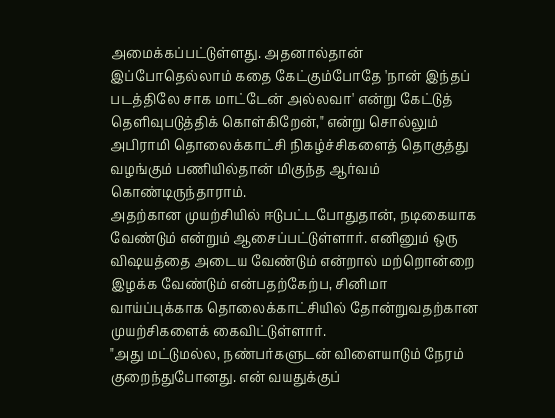அமைக்கப்பட்டுள்ளது. அதனால்தான் இப்போதெல்லாம் கதை கேட்கும்போதே 'நான் இந்தப் படத்திலே சாக மாட்டேன் அல்லவா' என்று கேட்டுத் தெளிவுபடுத்திக் கொள்கிறேன்," என்று சொல்லும் அபிராமி தொலைக்காட்சி நிகழ்ச்சிகளைத் தொகுத்து வழங்கும் பணியில்தான் மிகுந்த ஆர்வம் கொண்டிருந்தாராம்.
அதற்கான முயற்சியில் ஈடுபட்டபோதுதான், நடிகையாக வேண்டும் என்றும் ஆசைப்பட்டுள்ளார். எனினும் ஒரு விஷயத்தை அடைய வேண்டும் என்றால் மற்றொன்றை இழக்க வேண்டும் என்பதற்கேற்ப, சினிமா வாய்ப்புக்காக தொலைக்காட்சியில் தோன்றுவதற்கான முயற்சிகளைக் கைவிட்டுள்ளார்.
"அது மட்டுமல்ல, நண்பர்களுடன் விளையாடும் நேரம் குறைந்துபோனது. என் வயதுக்குப்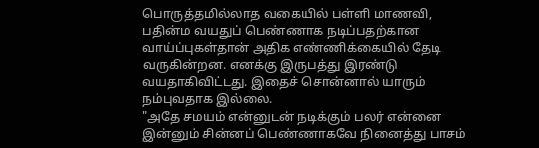பொருத்தமில்லாத வகையில் பள்ளி மாணவி, பதின்ம வயதுப் பெண்ணாக நடிப்பதற்கான வாய்ப்புகள்தான் அதிக எண்ணிக்கையில் தேடி வருகின்றன. எனக்கு இருபத்து இரண்டு வயதாகிவிட்டது. இதைச் சொன்னால் யாரும் நம்புவதாக இல்லை.
"அதே சமயம் என்னுடன் நடிக்கும் பலர் என்னை இன்னும் சின்னப் பெண்ணாகவே நினைத்து பாசம்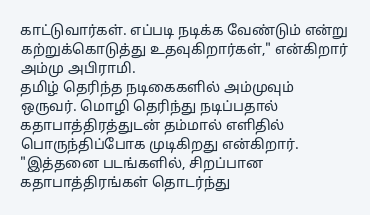காட்டுவார்கள். எப்படி நடிக்க வேண்டும் என்று கற்றுக்கொடுத்து உதவுகிறார்கள்," என்கிறார் அம்மு அபிராமி.
தமிழ் தெரிந்த நடிகைகளில் அம்முவும் ஒருவர். மொழி தெரிந்து நடிப்பதால் கதாபாத்திரத்துடன் தம்மால் எளிதில் பொருந்திப்போக முடிகிறது என்கிறார்.
"இத்தனை படங்களில், சிறப்பான கதாபாத்திரங்கள் தொடர்ந்து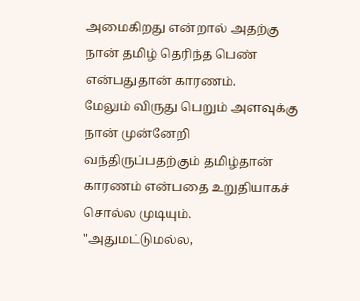அமைகிறது என்றால் அதற்கு நான் தமிழ் தெரிந்த பெண் என்பதுதான் காரணம்.
மேலும் விருது பெறும் அளவுக்கு நான் முன்னேறி வந்திருப்பதற்கும் தமிழ்தான் காரணம் என்பதை உறுதியாகச் சொல்ல முடியும்.
"அதுமட்டுமல்ல,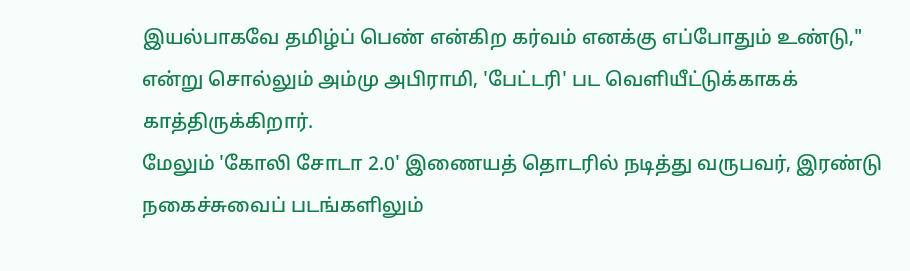இயல்பாகவே தமிழ்ப் பெண் என்கிற கர்வம் எனக்கு எப்போதும் உண்டு," என்று சொல்லும் அம்மு அபிராமி, 'பேட்டரி' பட வெளியீட்டுக்காகக் காத்திருக்கிறார்.
மேலும் 'கோலி சோடா 2.0' இணையத் தொடரில் நடித்து வருபவர், இரண்டு நகைச்சுவைப் படங்களிலும்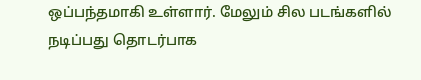ஒப்பந்தமாகி உள்ளார். மேலும் சில படங்களில் நடிப்பது தொடர்பாக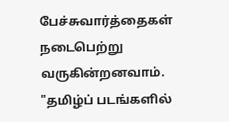பேச்சுவார்த்தைகள் நடைபெற்று வருகின்றனவாம்.
"தமிழ்ப் படங்களில்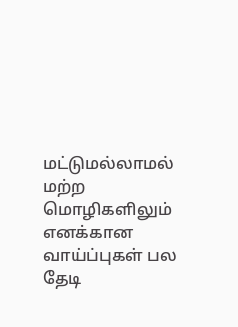மட்டுமல்லாமல் மற்ற மொழிகளிலும் எனக்கான வாய்ப்புகள் பல தேடி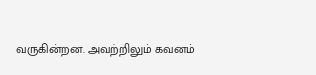வருகின்றன. அவற்றிலும் கவனம்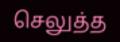செலுத்த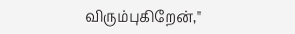விரும்புகிறேன்,"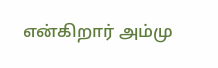என்கிறார் அம்மு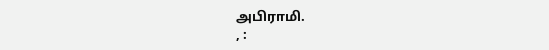அபிராமி.
, :